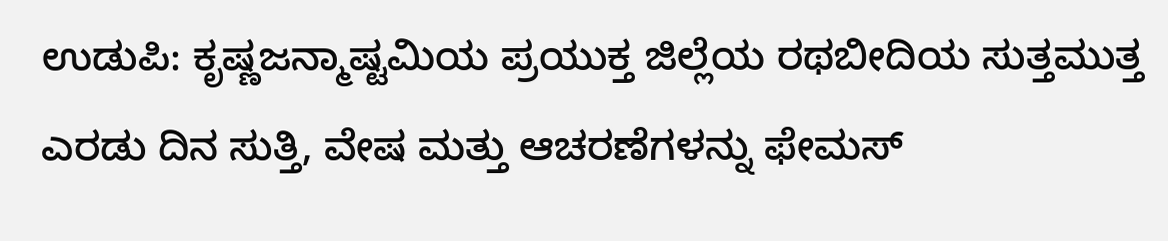ಉಡುಪಿ: ಕೃಷ್ಣಜನ್ಮಾಷ್ಟಮಿಯ ಪ್ರಯುಕ್ತ ಜಿಲ್ಲೆಯ ರಥಬೀದಿಯ ಸುತ್ತಮುತ್ತ ಎರಡು ದಿನ ಸುತ್ತಿ, ವೇಷ ಮತ್ತು ಆಚರಣೆಗಳನ್ನು ಫೇಮಸ್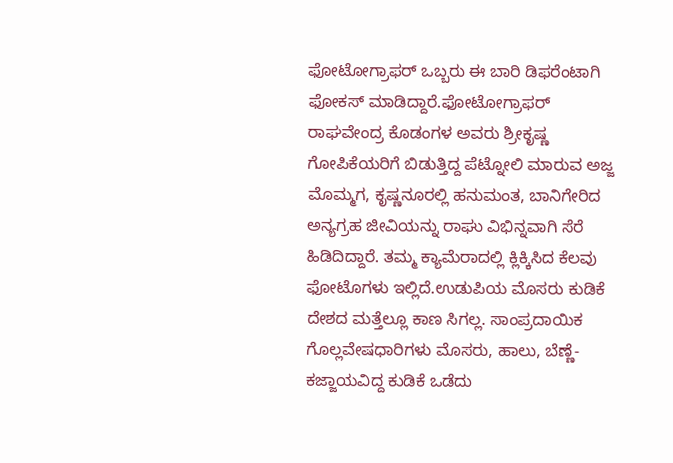ಫೋಟೋಗ್ರಾಫರ್ ಒಬ್ಬರು ಈ ಬಾರಿ ಡಿಫರೆಂಟಾಗಿ ಫೋಕಸ್ ಮಾಡಿದ್ದಾರೆ.ಫೋಟೋಗ್ರಾಫರ್ ರಾಘವೇಂದ್ರ ಕೊಡಂಗಳ ಅವರು ಶ್ರೀಕೃಷ್ಣ ಗೋಪಿಕೆಯರಿಗೆ ಬಿಡುತ್ತಿದ್ದ ಪೆಟ್ನೋಲಿ ಮಾರುವ ಅಜ್ಜ ಮೊಮ್ಮಗ, ಕೃಷ್ಣನೂರಲ್ಲಿ ಹನುಮಂತ, ಬಾನಿಗೇರಿದ ಅನ್ಯಗ್ರಹ ಜೀವಿಯನ್ನು ರಾಘು ವಿಭಿನ್ನವಾಗಿ ಸೆರೆ ಹಿಡಿದಿದ್ದಾರೆ. ತಮ್ಮ ಕ್ಯಾಮೆರಾದಲ್ಲಿ ಕ್ಲಿಕ್ಕಿಸಿದ ಕೆಲವು ಫೋಟೊಗಳು ಇಲ್ಲಿದೆ.ಉಡುಪಿಯ ಮೊಸರು ಕುಡಿಕೆ ದೇಶದ ಮತ್ತೆಲ್ಲೂ ಕಾಣ ಸಿಗಲ್ಲ. ಸಾಂಪ್ರದಾಯಿಕ ಗೊಲ್ಲವೇಷಧಾರಿಗಳು ಮೊಸರು, ಹಾಲು, ಬೆಣ್ಣೆ- ಕಜ್ಜಾಯವಿದ್ದ ಕುಡಿಕೆ ಒಡೆದು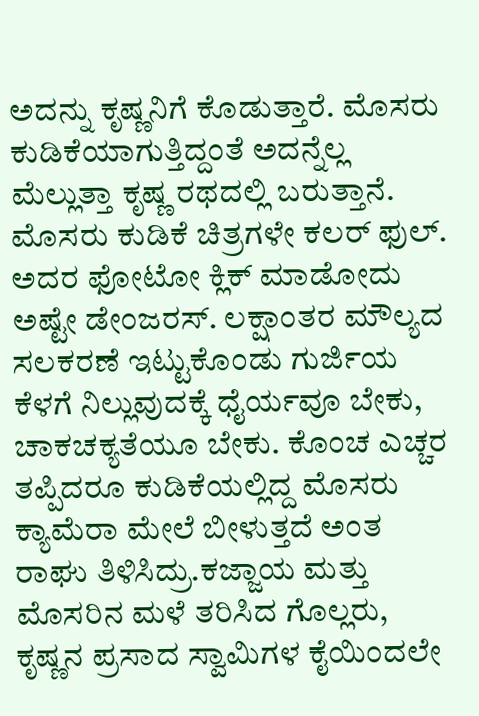ಅದನ್ನು ಕೃಷ್ಣನಿಗೆ ಕೊಡುತ್ತಾರೆ. ಮೊಸರು ಕುಡಿಕೆಯಾಗುತ್ತಿದ್ದಂತೆ ಅದನ್ನೆಲ್ಲ ಮೆಲ್ಲುತ್ತಾ ಕೃಷ್ಣ ರಥದಲ್ಲಿ ಬರುತ್ತಾನೆ. ಮೊಸರು ಕುಡಿಕೆ ಚಿತ್ರಗಳೇ ಕಲರ್ ಫುಲ್. ಅದರ ಫೋಟೋ ಕ್ಲಿಕ್ ಮಾಡೋದು ಅಷ್ಟೇ ಡೇಂಜರಸ್. ಲಕ್ಷಾಂತರ ಮೌಲ್ಯದ ಸಲಕರಣೆ ಇಟ್ಟುಕೊಂಡು ಗುರ್ಜಿಯ ಕೆಳಗೆ ನಿಲ್ಲುವುದಕ್ಕೆ ಧೈರ್ಯವೂ ಬೇಕು, ಚಾಕಚಕ್ಯತೆಯೂ ಬೇಕು. ಕೊಂಚ ಎಚ್ಚರ ತಪ್ಪಿದರೂ ಕುಡಿಕೆಯಲ್ಲಿದ್ದ ಮೊಸರು ಕ್ಯಾಮೆರಾ ಮೇಲೆ ಬೀಳುತ್ತದೆ ಅಂತ ರಾಘು ತಿಳಿಸಿದ್ರು.ಕಜ್ಜಾಯ ಮತ್ತು ಮೊಸರಿನ ಮಳೆ ತರಿಸಿದ ಗೊಲ್ಲರು, ಕೃಷ್ಣನ ಪ್ರಸಾದ ಸ್ವಾಮಿಗಳ ಕೈಯಿಂದಲೇ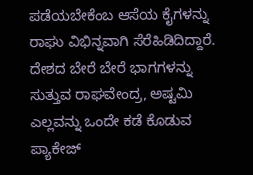ಪಡೆಯಬೇಕೆಂಬ ಆಸೆಯ ಕೈಗಳನ್ನು ರಾಘು ವಿಭಿನ್ನವಾಗಿ ಸೆರೆಹಿಡಿದಿದ್ದಾರೆ. ದೇಶದ ಬೇರೆ ಬೇರೆ ಭಾಗಗಳನ್ನು ಸುತ್ತುವ ರಾಘವೇಂದ್ರ, ಅಷ್ಟಮಿ ಎಲ್ಲವನ್ನು ಒಂದೇ ಕಡೆ ಕೊಡುವ ಪ್ಯಾಕೇಜ್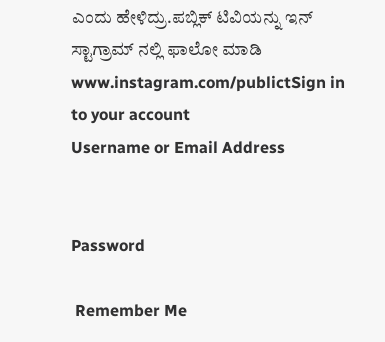ಎಂದು ಹೇಳಿದ್ರು.ಪಬ್ಲಿಕ್ ಟಿವಿಯನ್ನು ಇನ್ ಸ್ಟಾಗ್ರಾಮ್ ನಲ್ಲಿ ಫಾಲೋ ಮಾಡಿ www.instagram.com/publictSign in to your account
Username or Email Address


Password

 Remember Me